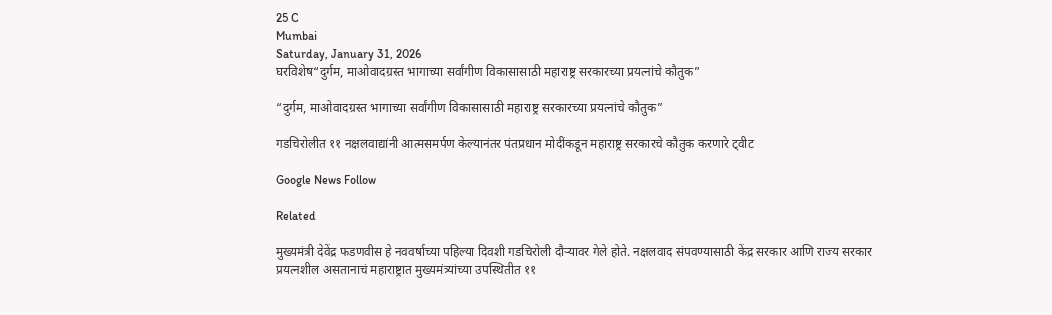25 C
Mumbai
Saturday, January 31, 2026
घरविशेष“दुर्गम, माओवादग्रस्त भागाच्या सर्वांगीण विकासासाठी महाराष्ट्र सरकारच्या प्रयत्नांचे कौतुक”

“दुर्गम, माओवादग्रस्त भागाच्या सर्वांगीण विकासासाठी महाराष्ट्र सरकारच्या प्रयत्नांचे कौतुक”

गडचिरोलीत ११ नक्षलवाद्यांनी आत्मसमर्पण केल्यानंतर पंतप्रधान मोदींकडून महाराष्ट्र सरकारचे कौतुक करणारे ट्वीट

Google News Follow

Related

मुख्यमंत्री देवेंद्र फडणवीस हे नववर्षाच्या पहिल्या दिवशी गडचिरोली दौऱ्यावर गेले होते. नक्षलवाद संपवण्यासाठी केंद्र सरकार आणि राज्य सरकार प्रयत्नशील असतानाचं महाराष्ट्रात मुख्यमंत्र्यांच्या उपस्थितीत ११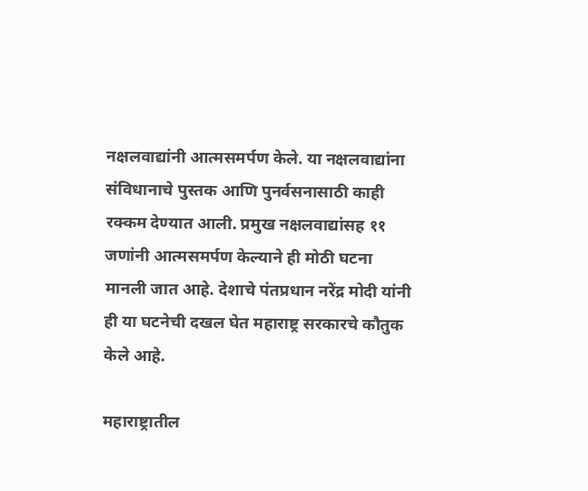नक्षलवाद्यांनी आत्मसमर्पण केले. या नक्षलवाद्यांना संविधानाचे पुस्तक आणि पुनर्वसनासाठी काही रक्कम देण्यात आली. प्रमुख नक्षलवाद्यांसह ११ जणांनी आत्मसमर्पण केल्याने ही मोठी घटना मानली जात आहे. देशाचे पंतप्रधान नरेंद्र मोदी यांनी ही या घटनेची दखल घेत महाराष्ट्र सरकारचे कौतुक केले आहे.

महाराष्ट्रातील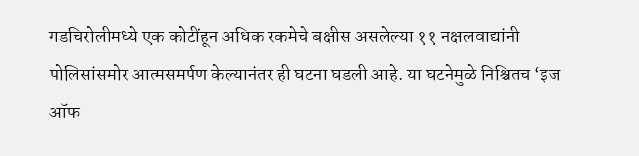गडचिरोलीमध्ये एक कोटींहून अधिक रकमेचे बक्षीस असलेल्या ११ नक्षलवाद्यांनी पोलिसांसमोर आत्मसमर्पण केल्यानंतर ही घटना घडली आहे. या घटनेमुळे निश्चितच ‘इज ऑफ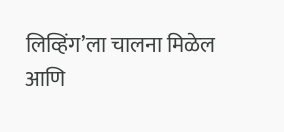लिव्हिंग’ला चालना मिळेल आणि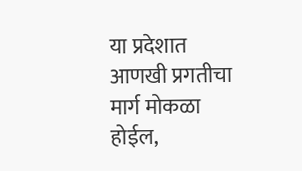या प्रदेशात आणखी प्रगतीचा मार्ग मोकळा होईल,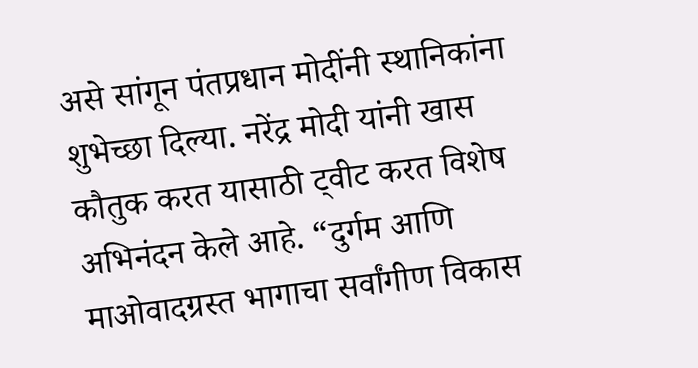असे सांगून पंतप्रधान मोदींनी स्थानिकांना शुभेच्छा दिल्या. नरेंद्र मोदी यांनी खास कौतुक करत यासाठी ट्वीट करत विशेष अभिनंदन केले आहे. “दुर्गम आणि माओवादग्रस्त भागाचा सर्वांगीण विकास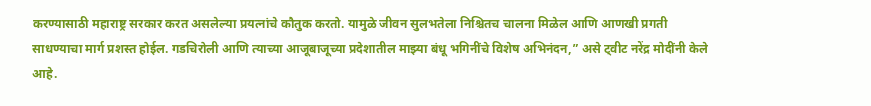करण्यासाठी महाराष्ट्र सरकार करत असलेल्या प्रयत्नांचे कौतुक करतो. यामुळे जीवन सुलभतेला निश्चितच चालना मिळेल आणि आणखी प्रगती साधण्याचा मार्ग प्रशस्त होईल. गडचिरोली आणि त्याच्या आजूबाजूच्या प्रदेशातील माझ्या बंधू भगिनींचे विशेष अभिनंदन,” असे ट्वीट नरेंद्र मोदींनी केले आहे.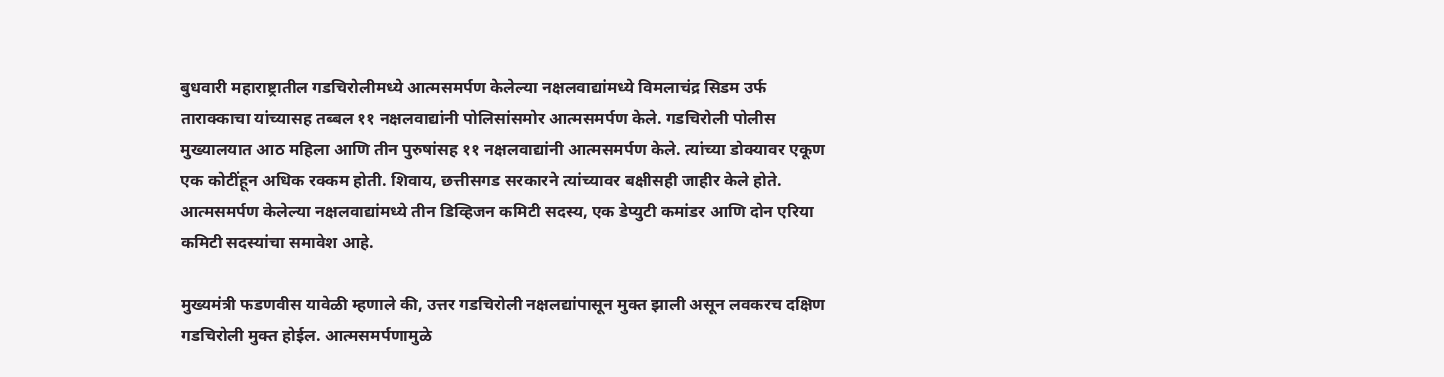बुधवारी महाराष्ट्रातील गडचिरोलीमध्ये आत्मसमर्पण केलेल्या नक्षलवाद्यांमध्ये विमलाचंद्र सिडम उर्फ ताराक्काचा यांच्यासह तब्बल ११ नक्षलवाद्यांनी पोलिसांसमोर आत्मसमर्पण केले. गडचिरोली पोलीस मुख्यालयात आठ महिला आणि तीन पुरुषांसह ११ नक्षलवाद्यांनी आत्मसमर्पण केले. त्यांच्या डोक्यावर एकूण एक कोटींहून अधिक रक्कम होती. शिवाय, छत्तीसगड सरकारने त्यांच्यावर बक्षीसही जाहीर केले होते. आत्मसमर्पण केलेल्या नक्षलवाद्यांमध्ये तीन डिव्हिजन कमिटी सदस्य, एक डेप्युटी कमांडर आणि दोन एरिया कमिटी सदस्यांचा समावेश आहे.

मुख्यमंत्री फडणवीस यावेळी म्हणाले की, उत्तर गडचिरोली नक्षलद्यांपासून मुक्त झाली असून लवकरच दक्षिण गडचिरोली मुक्त होईल. आत्मसमर्पणामुळे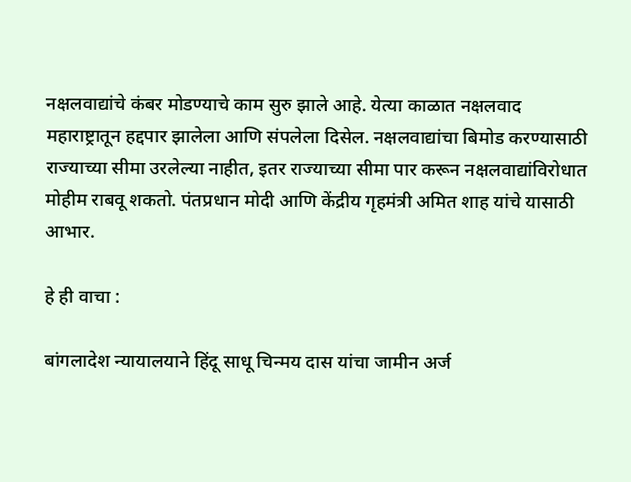नक्षलवाद्यांचे कंबर मोडण्याचे काम सुरु झाले आहे. येत्या काळात नक्षलवाद महाराष्ट्रातून हद्दपार झालेला आणि संपलेला दिसेल. नक्षलवाद्यांचा बिमोड करण्यासाठी राज्याच्या सीमा उरलेल्या नाहीत, इतर राज्याच्या सीमा पार करून नक्षलवाद्यांविरोधात मोहीम राबवू शकतो. पंतप्रधान मोदी आणि केंद्रीय गृहमंत्री अमित शाह यांचे यासाठी आभार.

हे ही वाचा :

बांगलादेश न्यायालयाने हिंदू साधू चिन्मय दास यांचा जामीन अर्ज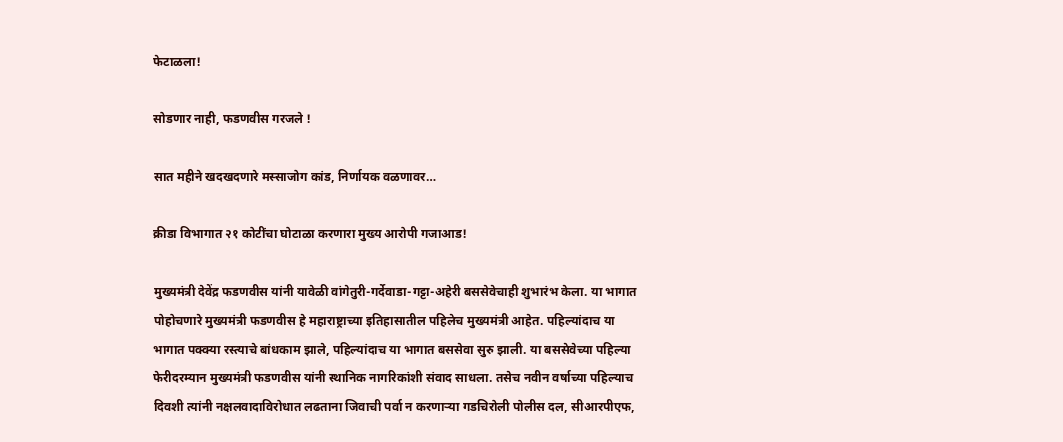फेटाळला!

सोडणार नाही, फडणवीस गरजले !

सात महीने खदखदणारे मस्साजोग कांड, निर्णायक वळणावर…

क्रीडा विभागात २१ कोटींचा घोटाळा करणारा मुख्य आरोपी गजाआड!

मुख्यमंत्री देवेंद्र फडणवीस यांनी यावेळी वांगेतुरी-गर्देवाडा-गट्टा-अहेरी बससेवेचाही शुभारंभ केला. या भागात पोहोचणारे मुख्यमंत्री फडणवीस हे महाराष्ट्राच्या इतिहासातील पहिलेच मुख्यमंत्री आहेत. पहिल्यांदाच या भागात पक्क्या रस्त्याचे बांधकाम झाले, पहिल्यांदाच या भागात बससेवा सुरु झाली. या बससेवेच्या पहिल्या फेरीदरम्यान मुख्यमंत्री फडणवीस यांनी स्थानिक नागरिकांशी संवाद साधला. तसेच नवीन वर्षाच्या पहिल्याच दिवशी त्यांनी नक्षलवादाविरोधात लढताना जिवाची पर्वा न करणाऱ्या गडचिरोली पोलीस दल, सीआरपीएफ,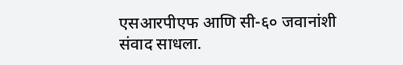एसआरपीएफ आणि सी-६० जवानांशी संवाद साधला.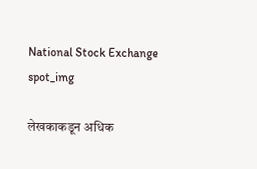National Stock Exchange
spot_img

लेखकाकडून अधिक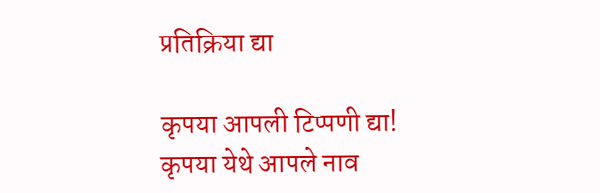प्रतिक्रिया द्या

कृपया आपली टिप्पणी द्या!
कृपया येथे आपले नाव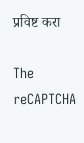प्रविष्ट करा

The reCAPTCHA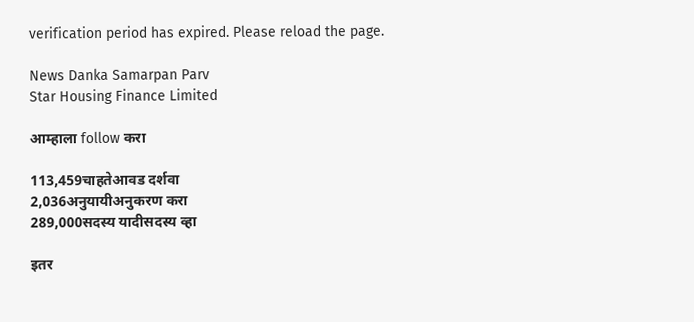verification period has expired. Please reload the page.

News Danka Samarpan Parv
Star Housing Finance Limited

आम्हाला follow करा

113,459चाहतेआवड दर्शवा
2,036अनुयायीअनुकरण करा
289,000सदस्य यादीसदस्य व्हा

इतर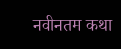नवीनतम कथा